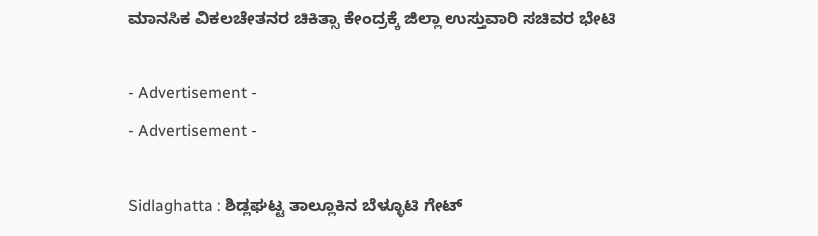ಮಾನಸಿಕ ವಿಕಲಚೇತನರ ಚಿಕಿತ್ಸಾ ಕೇಂದ್ರಕ್ಕೆ ಜಿಲ್ಲಾ ಉಸ್ತುವಾರಿ ಸಚಿವರ ಭೇಟಿ

- Advertisement -
- Advertisement -

Sidlaghatta : ಶಿಡ್ಲಘಟ್ಟ ತಾಲ್ಲೂಕಿನ ಬೆಳ್ಳೂಟಿ ಗೇಟ್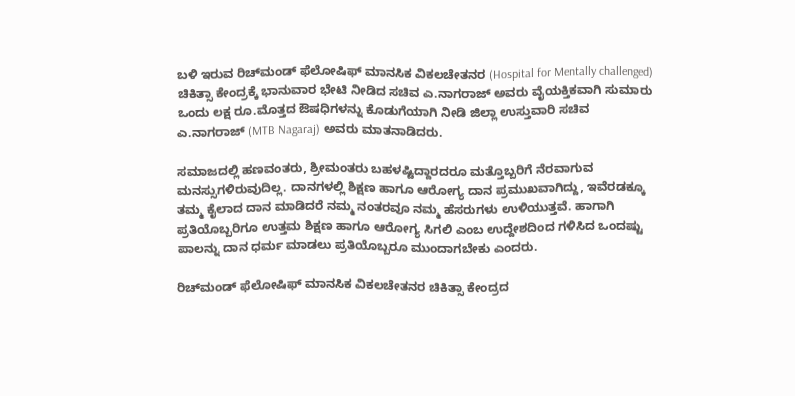ಬಳಿ ಇರುವ ರಿಚ್‌ಮಂಡ್ ಫೆಲೋಷಿಫ್ ಮಾನಸಿಕ ವಿಕಲಚೇತನರ (Hospital for Mentally challenged) ಚಿಕಿತ್ಸಾ ಕೇಂದ್ರಕ್ಕೆ ಭಾನುವಾರ ಭೇಟಿ ನೀಡಿದ ಸಚಿವ ಎ.ನಾಗರಾಜ್ ಅವರು ವೈಯಕ್ತಿಕವಾಗಿ ಸುಮಾರು ಒಂದು ಲಕ್ಷ ರೂ.ಮೊತ್ತದ ಔಷಧಿಗಳನ್ನು ಕೊಡುಗೆಯಾಗಿ ನೀಡಿ ಜಿಲ್ಲಾ ಉಸ್ತುವಾರಿ ಸಚಿವ ಎ.ನಾಗರಾಜ್ (MTB Nagaraj) ಅವರು ಮಾತನಾಡಿದರು.

ಸಮಾಜದಲ್ಲಿ ಹಣವಂತರು, ಶ್ರೀಮಂತರು ಬಹಳಷ್ಟಿದ್ದಾರದರೂ ಮತ್ತೊಬ್ಬರಿಗೆ ನೆರವಾಗುವ ಮನಸ್ಸುಗಳಿರುವುದಿಲ್ಲ. ದಾನಗಳಲ್ಲಿ ಶಿಕ್ಷಣ ಹಾಗೂ ಆರೋಗ್ಯ ದಾನ ಪ್ರಮುಖವಾಗಿದ್ದು, ಇವೆರಡಕ್ಕೂ ತಮ್ಮ ಕೈಲಾದ ದಾನ ಮಾಡಿದರೆ ನಮ್ಮ ನಂತರವೂ ನಮ್ಮ ಹೆಸರುಗಳು ಉಳಿಯುತ್ತವೆ. ಹಾಗಾಗಿ ಪ್ರತಿಯೊಬ್ಬರಿಗೂ ಉತ್ತಮ ಶಿಕ್ಷಣ ಹಾಗೂ ಆರೋಗ್ಯ ಸಿಗಲಿ ಎಂಬ ಉದ್ದೇಶದಿಂದ ಗಳಿಸಿದ ಒಂದಷ್ಟು ಪಾಲನ್ನು ದಾನ ಧರ್ಮ ಮಾಡಲು ಪ್ರತಿಯೊಬ್ಬರೂ ಮುಂದಾಗಬೇಕು ಎಂದರು.

ರಿಚ್‌ಮಂಡ್ ಫೆಲೋಷಿಫ್ ಮಾನಸಿಕ ವಿಕಲಚೇತನರ ಚಿಕಿತ್ಸಾ ಕೇಂದ್ರದ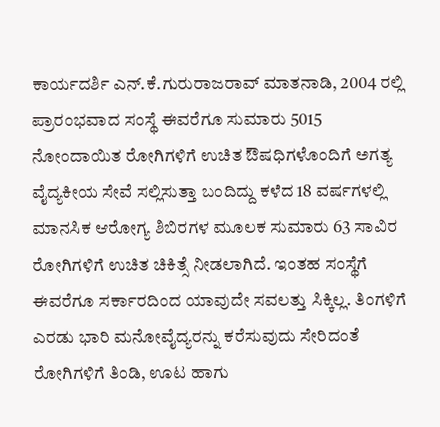ಕಾರ್ಯದರ್ಶಿ ಎನ್.ಕೆ.ಗುರುರಾಜರಾವ್ ಮಾತನಾಡಿ, 2004 ರಲ್ಲಿ ಪ್ರಾರಂಭವಾದ ಸಂಸ್ಥೆ ಈವರೆಗೂ ಸುಮಾರು 5015 ನೋಂದಾಯಿತ ರೋಗಿಗಳಿಗೆ ಉಚಿತ ಔಷಧಿಗಳೊಂದಿಗೆ ಅಗತ್ಯ ವೈದ್ಯಕೀಯ ಸೇವೆ ಸಲ್ಲಿಸುತ್ತಾ ಬಂದಿದ್ದು ಕಳೆದ 18 ವರ್ಷಗಳಲ್ಲಿ ಮಾನಸಿಕ ಆರೋಗ್ಯ ಶಿಬಿರಗಳ ಮೂಲಕ ಸುಮಾರು 63 ಸಾವಿರ ರೋಗಿಗಳಿಗೆ ಉಚಿತ ಚಿಕಿತ್ಸೆ ನೀಡಲಾಗಿದೆ. ಇಂತಹ ಸಂಸ್ಥೆಗೆ ಈವರೆಗೂ ಸರ್ಕಾರದಿಂದ ಯಾವುದೇ ಸವಲತ್ತು ಸಿಕ್ಕಿಲ್ಲ. ತಿಂಗಳಿಗೆ ಎರಡು ಭಾರಿ ಮನೋವೈದ್ಯರನ್ನು ಕರೆಸುವುದು ಸೇರಿದಂತೆ ರೋಗಿಗಳಿಗೆ ತಿಂಡಿ, ಊಟ ಹಾಗು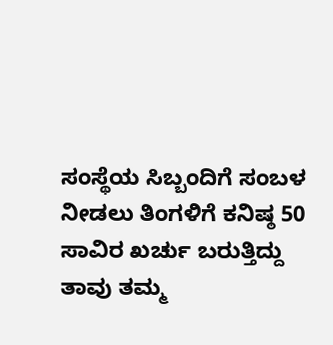ಸಂಸ್ಥೆಯ ಸಿಬ್ಬಂದಿಗೆ ಸಂಬಳ ನೀಡಲು ತಿಂಗಳಿಗೆ ಕನಿಷ್ಠ 50 ಸಾವಿರ ಖರ್ಚು ಬರುತ್ತಿದ್ದು ತಾವು ತಮ್ಮ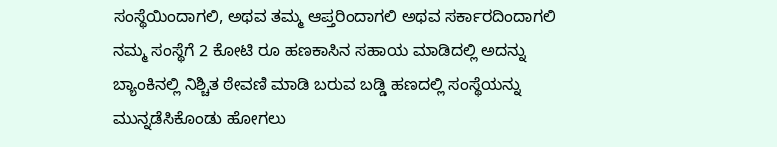ಸಂಸ್ಥೆಯಿಂದಾಗಲಿ, ಅಥವ ತಮ್ಮ ಆಪ್ತರಿಂದಾಗಲಿ ಅಥವ ಸರ್ಕಾರದಿಂದಾಗಲಿ ನಮ್ಮ ಸಂಸ್ಥೆಗೆ 2 ಕೋಟಿ ರೂ ಹಣಕಾಸಿನ ಸಹಾಯ ಮಾಡಿದಲ್ಲಿ ಅದನ್ನು ಬ್ಯಾಂಕಿನಲ್ಲಿ ನಿಶ್ಚಿತ ಠೇವಣಿ ಮಾಡಿ ಬರುವ ಬಡ್ಡಿ ಹಣದಲ್ಲಿ ಸಂಸ್ಥೆಯನ್ನು ಮುನ್ನಡೆಸಿಕೊಂಡು ಹೋಗಲು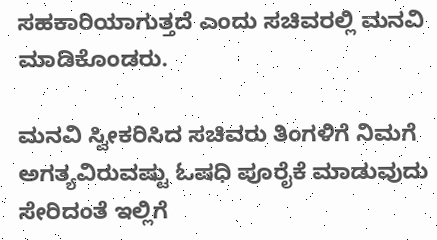ಸಹಕಾರಿಯಾಗುತ್ತದೆ ಎಂದು ಸಚಿವರಲ್ಲಿ ಮನವಿ ಮಾಡಿಕೊಂಡರು.

ಮನವಿ ಸ್ವೀಕರಿಸಿದ ಸಚಿವರು ತಿಂಗಳಿಗೆ ನಿಮಗೆ ಅಗತ್ಯವಿರುವಷ್ಟು ಓಷಧಿ ಪೂರೈಕೆ ಮಾಡುವುದು ಸೇರಿದಂತೆ ಇಲ್ಲಿಗೆ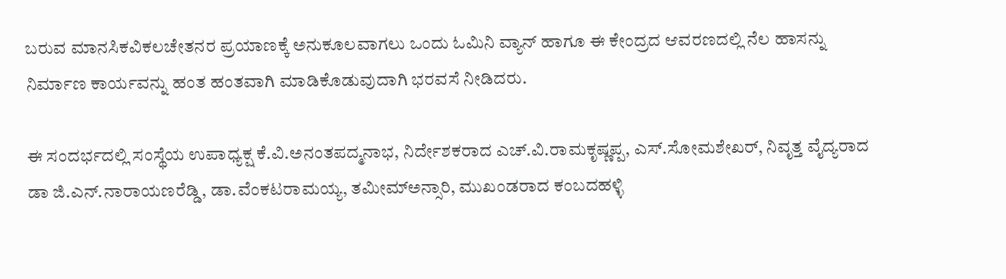ಬರುವ ಮಾನಸಿಕವಿಕಲಚೇತನರ ಪ್ರಯಾಣಕ್ಕೆ ಅನುಕೂಲವಾಗಲು ಒಂದು ಓಮಿನಿ ವ್ಯಾನ್ ಹಾಗೂ ಈ ಕೇಂದ್ರದ ಆವರಣದಲ್ಲಿ ನೆಲ ಹಾಸನ್ನು ನಿರ್ಮಾಣ ಕಾರ್ಯವನ್ನು ಹಂತ ಹಂತವಾಗಿ ಮಾಡಿಕೊಡುವುದಾಗಿ ಭರವಸೆ ನೀಡಿದರು.

ಈ ಸಂದರ್ಭದಲ್ಲಿ ಸಂಸ್ಥೆಯ ಉಪಾಧ್ಯಕ್ಷ ಕೆ.ವಿ.ಅನಂತಪದ್ಮನಾಭ, ನಿರ್ದೇಶಕರಾದ ಎಚ್.ವಿ.ರಾಮಕೃಷ್ಣಪ್ಪ, ಎಸ್.ಸೋಮಶೇಖರ್, ನಿವೃತ್ತ ವೈದ್ಯರಾದ ಡಾ ಜಿ.ಎನ್.ನಾರಾಯಣರೆಡ್ಡಿ, ಡಾ.ವೆಂಕಟರಾಮಯ್ಯ, ತಮೀಮ್‌ಅನ್ಸಾರಿ, ಮುಖಂಡರಾದ ಕಂಬದಹಳ್ಳಿ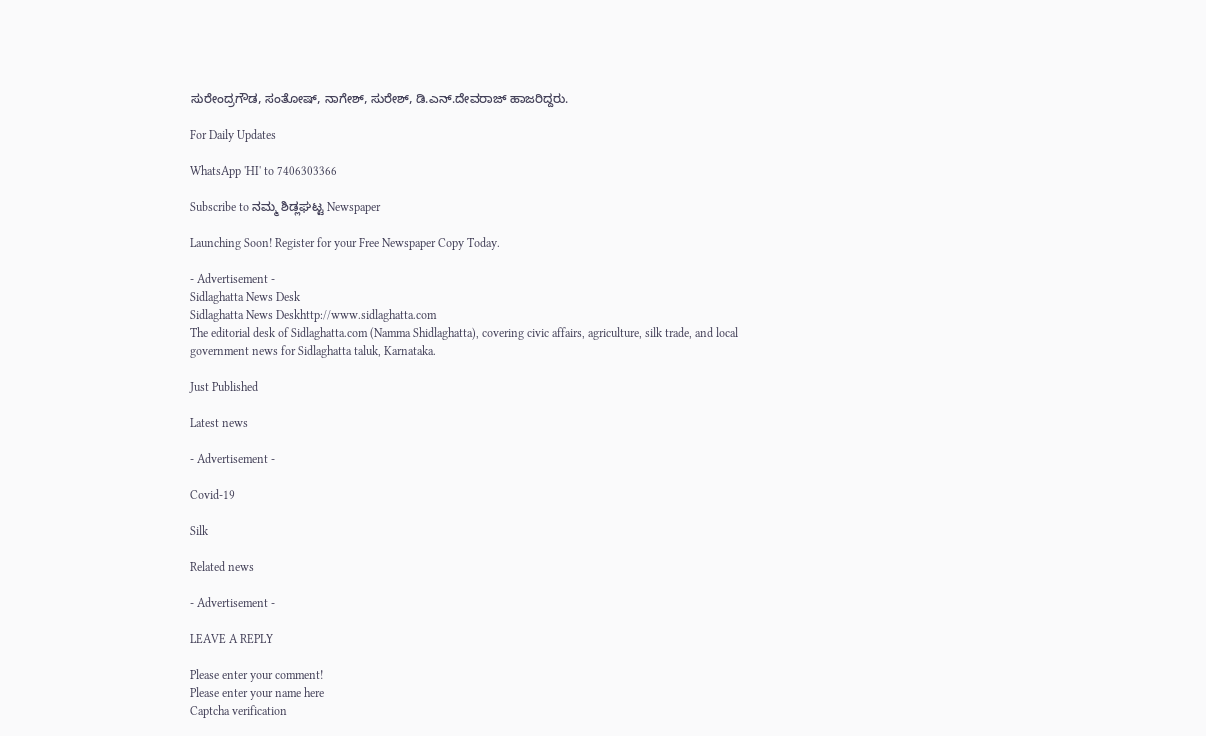ಸುರೇಂದ್ರಗೌಡ, ಸಂತೋಷ್, ನಾಗೇಶ್, ಸುರೇಶ್, ಡಿ.ಎನ್.ದೇವರಾಜ್ ಹಾಜರಿದ್ದರು.

For Daily Updates

WhatsApp 'HI' to 7406303366

Subscribe to ನಮ್ಮ ಶಿಡ್ಲಘಟ್ಟ Newspaper

Launching Soon! Register for your Free Newspaper Copy Today.

- Advertisement -
Sidlaghatta News Desk
Sidlaghatta News Deskhttp://www.sidlaghatta.com
The editorial desk of Sidlaghatta.com (Namma Shidlaghatta), covering civic affairs, agriculture, silk trade, and local government news for Sidlaghatta taluk, Karnataka.

Just Published

Latest news

- Advertisement -

Covid-19

Silk

Related news

- Advertisement -

LEAVE A REPLY

Please enter your comment!
Please enter your name here
Captcha verification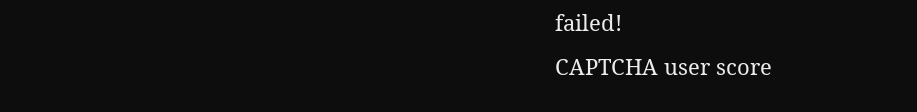failed!
CAPTCHA user score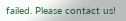failed. Please contact us!